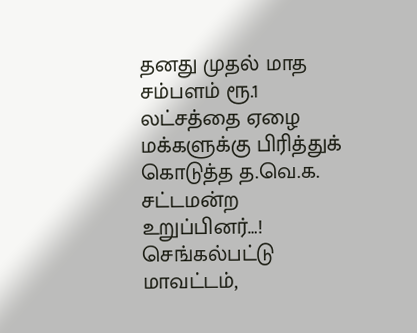தனது முதல் மாத சம்பளம் ரூ.1 லட்சத்தை ஏழை மக்களுக்கு பிரித்துக் கொடுத்த த.வெ.க. சட்டமன்ற உறுப்பினர்…!
செங்கல்பட்டு மாவட்டம்,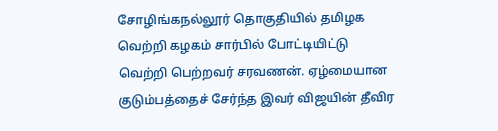சோழிங்கநல்லூர் தொகுதியில் தமிழக வெற்றி கழகம் சார்பில் போட்டியிட்டு வெற்றி பெற்றவர் சரவணன். ஏழ்மையான குடும்பத்தைச் சேர்ந்த இவர் விஜயின் தீவிர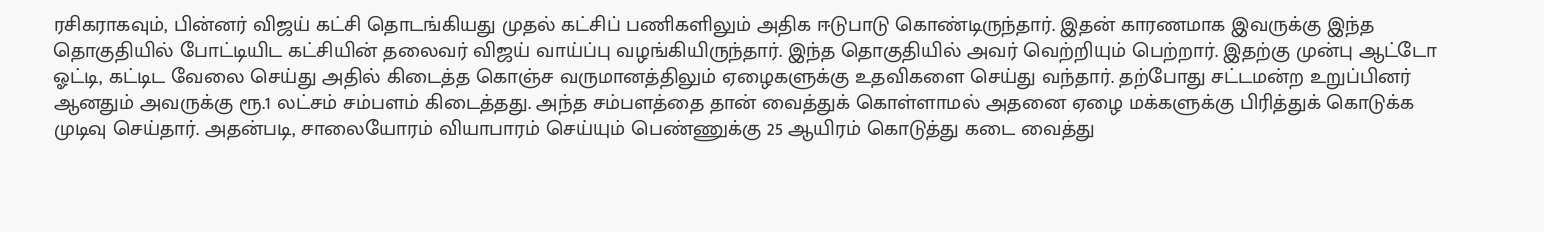ரசிகராகவும், பின்னர் விஜய் கட்சி தொடங்கியது முதல் கட்சிப் பணிகளிலும் அதிக ஈடுபாடு கொண்டிருந்தார். இதன் காரணமாக இவருக்கு இந்த தொகுதியில் போட்டியிட கட்சியின் தலைவர் விஜய் வாய்ப்பு வழங்கியிருந்தார். இந்த தொகுதியில் அவர் வெற்றியும் பெற்றார். இதற்கு முன்பு ஆட்டோ ஓட்டி, கட்டிட வேலை செய்து அதில் கிடைத்த கொஞ்ச வருமானத்திலும் ஏழைகளுக்கு உதவிகளை செய்து வந்தார். தற்போது சட்டமன்ற உறுப்பினர் ஆனதும் அவருக்கு ரூ.1 லட்சம் சம்பளம் கிடைத்தது. அந்த சம்பளத்தை தான் வைத்துக் கொள்ளாமல் அதனை ஏழை மக்களுக்கு பிரித்துக் கொடுக்க முடிவு செய்தார். அதன்படி, சாலையோரம் வியாபாரம் செய்யும் பெண்ணுக்கு 25 ஆயிரம் கொடுத்து கடை வைத்து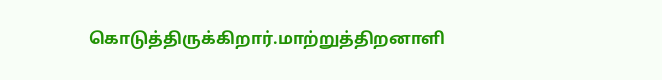கொடுத்திருக்கிறார்.மாற்றுத்திறனாளி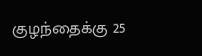குழந்தைக்கு 25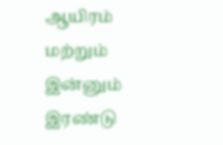ஆயிரம் மற்றும் இன்னும் இரண்டு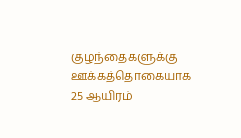குழந்தைகளுக்கு ஊக்கத்தொகையாக 25 ஆயிரம்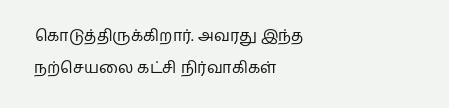கொடுத்திருக்கிறார். அவரது இந்த நற்செயலை கட்சி நிர்வாகிகள்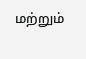மற்றும்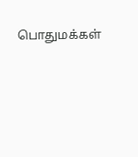பொதுமக்கள்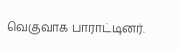வெகுவாக பாராட்டினர்.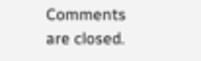Comments are closed.